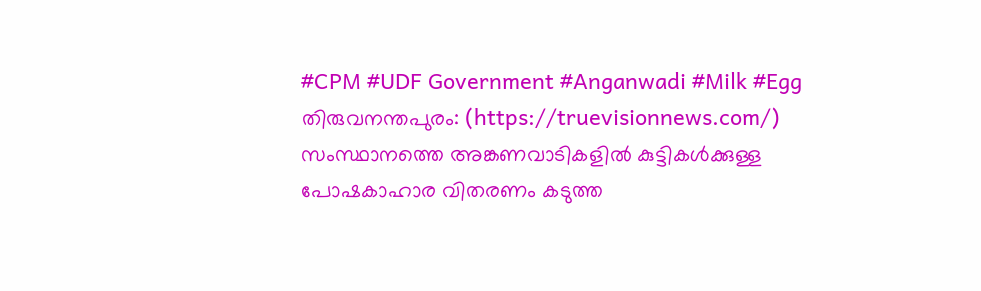#CPM #UDF Government #Anganwadi #Milk #Egg
തിരുവനന്തപുരം: (https://truevisionnews.com/) സംസ്ഥാനത്തെ അങ്കണവാടികളിൽ കുട്ടികൾക്കുള്ള പോഷകാഹാര വിതരണം കടുത്ത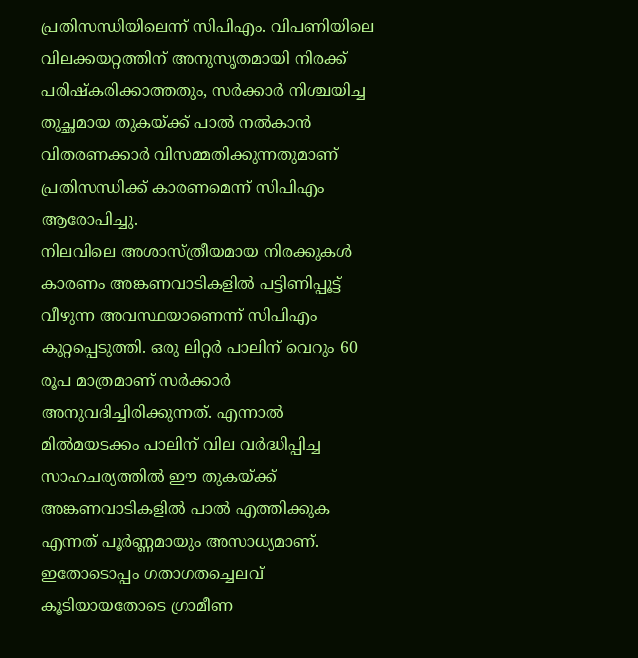പ്രതിസന്ധിയിലെന്ന് സിപിഎം. വിപണിയിലെ വിലക്കയറ്റത്തിന് അനുസൃതമായി നിരക്ക് പരിഷ്കരിക്കാത്തതും, സർക്കാർ നിശ്ചയിച്ച തുച്ഛമായ തുകയ്ക്ക് പാൽ നൽകാൻ വിതരണക്കാർ വിസമ്മതിക്കുന്നതുമാണ് പ്രതിസന്ധിക്ക് കാരണമെന്ന് സിപിഎം ആരോപിച്ചു.
നിലവിലെ അശാസ്ത്രീയമായ നിരക്കുകൾ കാരണം അങ്കണവാടികളിൽ പട്ടിണിപ്പൂട്ട് വീഴുന്ന അവസ്ഥയാണെന്ന് സിപിഎം കുറ്റപ്പെടുത്തി. ഒരു ലിറ്റർ പാലിന് വെറും 60 രൂപ മാത്രമാണ് സർക്കാർ അനുവദിച്ചിരിക്കുന്നത്. എന്നാൽ മിൽമയടക്കം പാലിന് വില വർദ്ധിപ്പിച്ച സാഹചര്യത്തിൽ ഈ തുകയ്ക്ക് അങ്കണവാടികളിൽ പാൽ എത്തിക്കുക എന്നത് പൂർണ്ണമായും അസാധ്യമാണ്.
ഇതോടൊപ്പം ഗതാഗതച്ചെലവ് കൂടിയായതോടെ ഗ്രാമീണ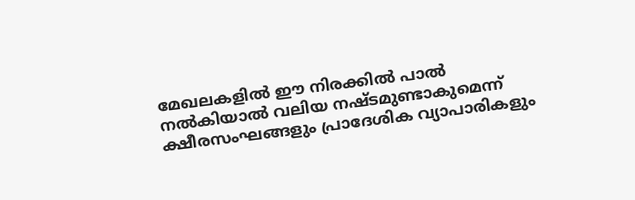മേഖലകളിൽ ഈ നിരക്കിൽ പാൽ നൽകിയാൽ വലിയ നഷ്ടമുണ്ടാകുമെന്ന് ക്ഷീരസംഘങ്ങളും പ്രാദേശിക വ്യാപാരികളും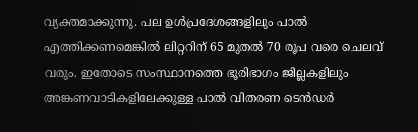വ്യക്തമാക്കുന്നു. പല ഉൾപ്രദേശങ്ങളിലും പാൽ എത്തിക്കണമെങ്കിൽ ലിറ്ററിന് 65 മുതൽ 70 രൂപ വരെ ചെലവ് വരും. ഇതോടെ സംസ്ഥാനത്തെ ഭൂരിഭാഗം ജില്ലകളിലും അങ്കണവാടികളിലേക്കുള്ള പാൽ വിതരണ ടെൻഡർ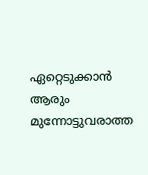ഏറ്റെടുക്കാൻ ആരും മുന്നോട്ടുവരാത്ത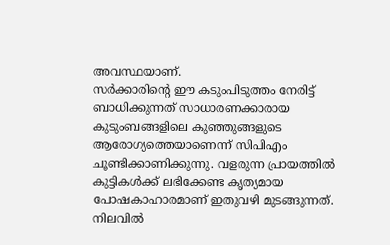അവസ്ഥയാണ്.
സർക്കാരിന്റെ ഈ കടുംപിടുത്തം നേരിട്ട് ബാധിക്കുന്നത് സാധാരണക്കാരായ കുടുംബങ്ങളിലെ കുഞ്ഞുങ്ങളുടെ ആരോഗ്യത്തെയാണെന്ന് സിപിഎം ചൂണ്ടിക്കാണിക്കുന്നു. വളരുന്ന പ്രായത്തിൽ കുട്ടികൾക്ക് ലഭിക്കേണ്ട കൃത്യമായ പോഷകാഹാരമാണ് ഇതുവഴി മുടങ്ങുന്നത്.
നിലവിൽ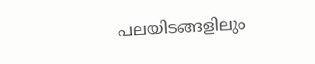പലയിടങ്ങളിലും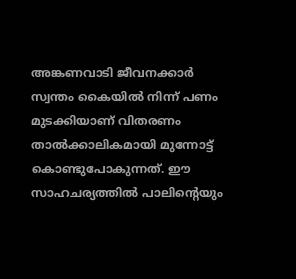അങ്കണവാടി ജീവനക്കാർ സ്വന്തം കൈയിൽ നിന്ന് പണം മുടക്കിയാണ് വിതരണം താൽക്കാലികമായി മുന്നോട്ട് കൊണ്ടുപോകുന്നത്. ഈ സാഹചര്യത്തിൽ പാലിന്റെയും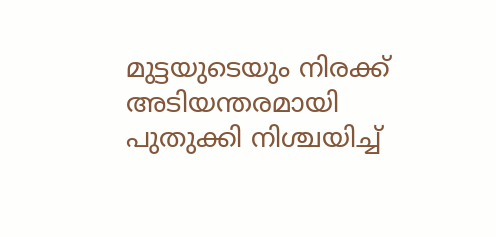മുട്ടയുടെയും നിരക്ക് അടിയന്തരമായി പുതുക്കി നിശ്ചയിച്ച്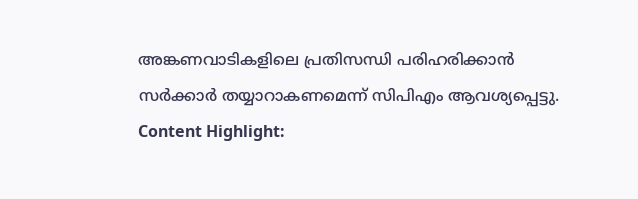അങ്കണവാടികളിലെ പ്രതിസന്ധി പരിഹരിക്കാൻ സർക്കാർ തയ്യാറാകണമെന്ന് സിപിഎം ആവശ്യപ്പെട്ടു.
Content Highlight: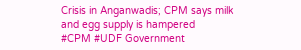Crisis in Anganwadis; CPM says milk and egg supply is hampered
#CPM #UDF Government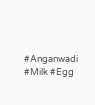#Anganwadi #Milk #Egg